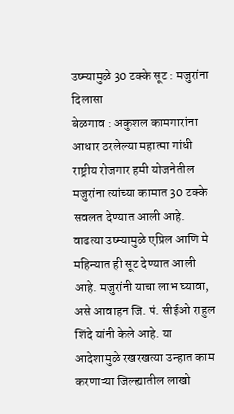उष्म्यामुळे 30 टक्के सूट : मजुरांना दिलासा
बेळगाव : अकुशल कामगारांना आधार ठरलेल्या महात्मा गांधी राष्ट्रीय रोजगार हमी योजनेतील मजुरांना त्यांच्या कामात 30 टक्के सवलत देण्यात आली आहे. वाढत्या उष्म्यामुळे एप्रिल आणि मे महिन्यात ही सूट देण्यात आली आहे. मजुरांनी याचा लाभ घ्यावा, असे आवाहन जि. पं. सीईओ राहुल शिंदे यांनी केले आहे. या आदेशामुळे रखरखत्या उन्हात काम करणाऱ्या जिल्ह्यातील लाखो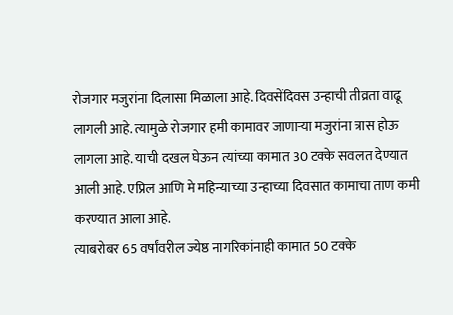रोजगार मजुरांना दिलासा मिळाला आहे. दिवसेंदिवस उन्हाची तीव्रता वाढू लागली आहे. त्यामुळे रोजगार हमी कामावर जाणाऱ्या मजुरांना त्रास होऊ लागला आहे. याची दखल घेऊन त्यांच्या कामात 30 टक्के सवलत देण्यात आली आहे. एप्रिल आणि मे महिन्याच्या उन्हाच्या दिवसात कामाचा ताण कमी करण्यात आला आहे.
त्याबरोबर 65 वर्षांवरील ज्येष्ठ नागरिकांनाही कामात 50 टक्के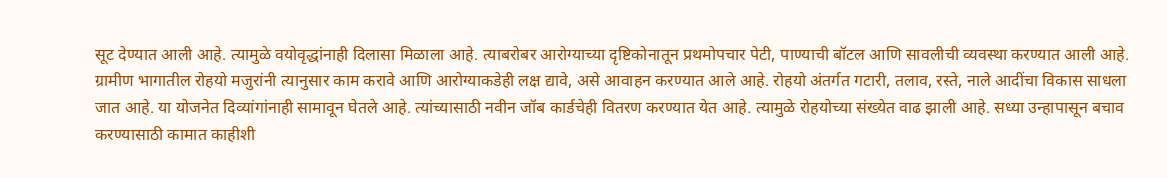सूट देण्यात आली आहे. त्यामुळे वयोवृद्धांनाही दिलासा मिळाला आहे. त्याबरोबर आरोग्याच्या दृष्टिकोनातून प्रथमोपचार पेटी, पाण्याची बॉटल आणि सावलीची व्यवस्था करण्यात आली आहे. ग्रामीण भागातील रोहयो मजुरांनी त्यानुसार काम करावे आणि आरोग्याकडेही लक्ष द्यावे, असे आवाहन करण्यात आले आहे. रोहयो अंतर्गत गटारी, तलाव, रस्ते, नाले आदींचा विकास साधला जात आहे. या योजनेत दिव्यांगांनाही सामावून घेतले आहे. त्यांच्यासाठी नवीन जॉब कार्डचेही वितरण करण्यात येत आहे. त्यामुळे रोहयोच्या संख्येत वाढ झाली आहे. सध्या उन्हापासून बचाव करण्यासाठी कामात काहीशी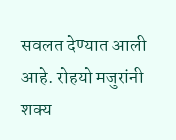सवलत देण्यात आली आहे. रोहयो मजुरांनी शक्य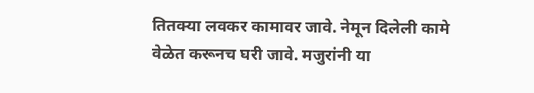तितक्या लवकर कामावर जावे. नेमून दिलेली कामे वेळेत करूनच घरी जावे. मजुरांनी या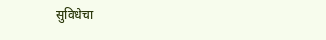सुविधेचा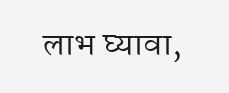लाभ घ्यावा,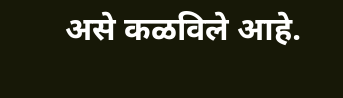असे कळविले आहे.